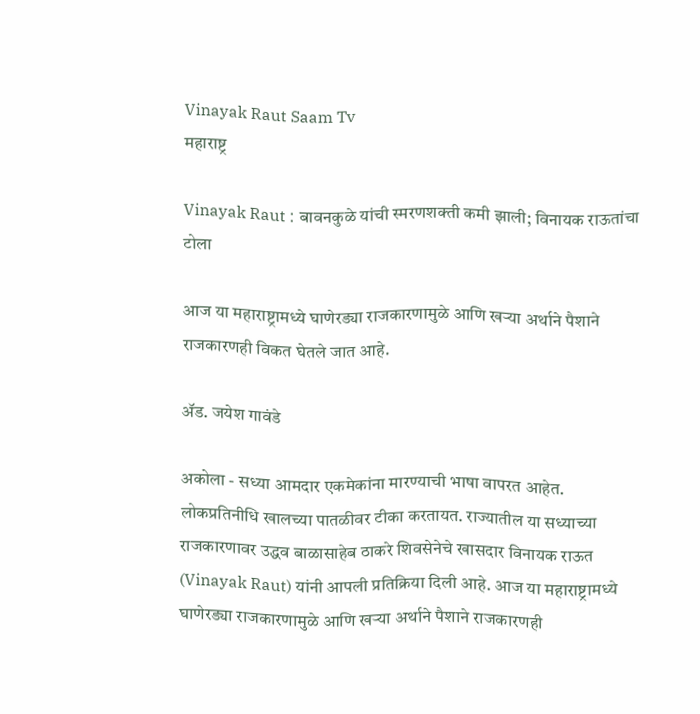Vinayak Raut Saam Tv
महाराष्ट्र

Vinayak Raut : बावनकुळे यांची स्मरणशक्ती कमी झाली; विनायक राऊतांचा टोला

आज या महाराष्ट्रामध्ये घाणेरड्या राजकारणामुळे आणि खऱ्या अर्थाने पैशाने राजकारणही विकत घेतले जात आहे.

ॲड. जयेश गावंडे

अकोला - सध्या आमदार एकमेकांना मारण्याची भाषा वापरत आहेत. लोकप्रतिनीधि खालच्या पातळीवर टीका करतायत. राज्यातील या सध्याच्या राजकारणावर उद्धव बाळासाहेब ठाकरे शिवसेनेचे खासदार विनायक राऊत (Vinayak Raut) यांनी आपली प्रतिक्रिया दिली आहे. आज या महाराष्ट्रामध्ये घाणेरड्या राजकारणामुळे आणि खऱ्या अर्थाने पैशाने राजकारणही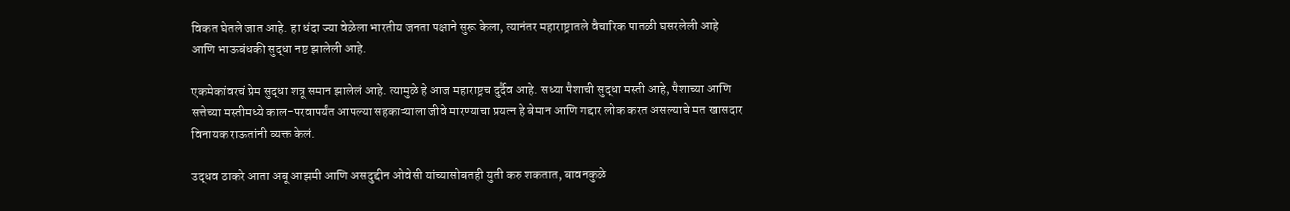विकत घेतले जात आहे. हा धंदा ज्या वेळेला भारतीय जनता पक्षाने सुरू केला, त्यानंतर महाराष्ट्रातले वैचारिक पातळी घसरलेली आहे आणि भाऊबंधकी सुद्धा नष्ट झालेली आहे.

एकमेकांवरचं प्रेम सुद्धा शत्रू समान झालेलं आहे. त्यामुळे हे आज महाराष्ट्रच दुर्दैव आहे. सध्या पैशाची सुद्धा मस्ती आहे, पैशाच्या आणि सत्तेच्या मस्तीमध्ये काल-परवापर्यंत आपल्या सहकाऱ्याला जीवे मारण्याचा प्रयत्न हे बेमान आणि गद्दार लोक करत असल्याचे मत खासदार विनायक राऊतांनी व्यक्त केलं.

उद्धव ठाकरे आता अबू आझमी आणि असदुद्दीन ओवेसी यांच्यासोबतही युती करु शकतात, बावनकुळे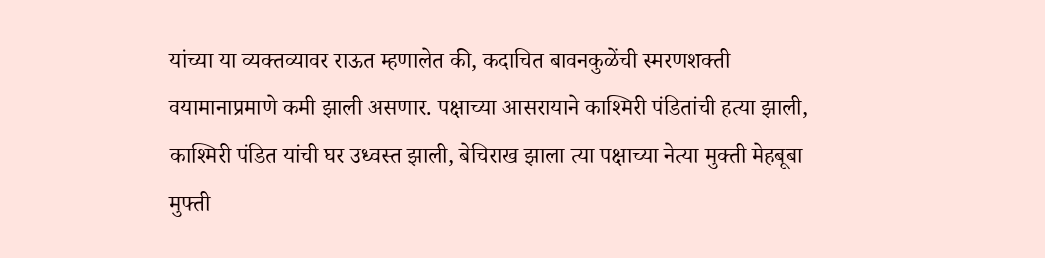यांच्या या व्यक्तव्यावर राऊत म्हणालेत की, कदाचित बावनकुळेंची स्मरणशक्ती वयामानाप्रमाणे कमी झाली असणार. पक्षाच्या आसरायाने काश्मिरी पंडितांची हत्या झाली, काश्मिरी पंडित यांची घर उध्वस्त झाली, बेचिराख झाला त्या पक्षाच्या नेत्या मुक्ती मेहबूबा मुफ्ती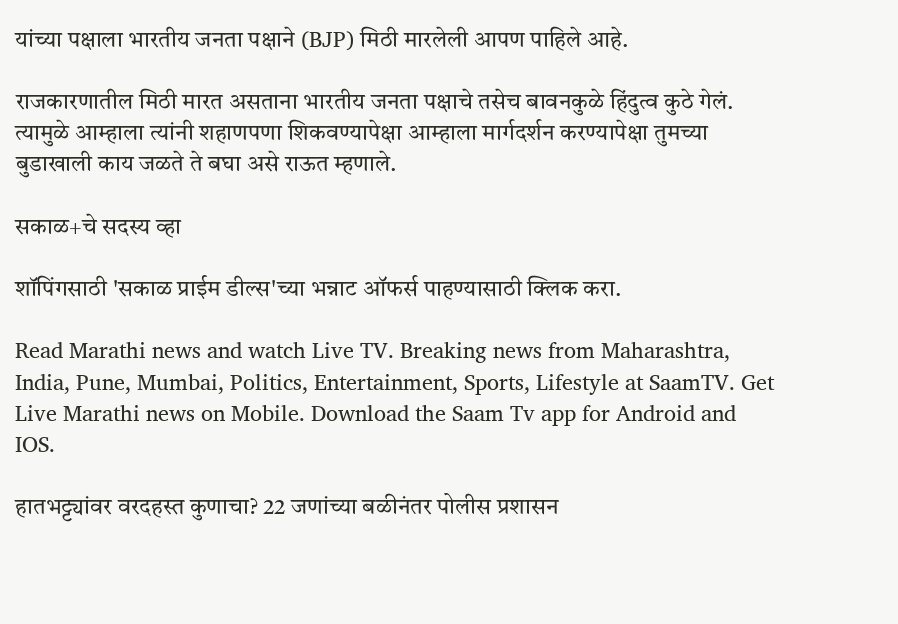यांच्या पक्षाला भारतीय जनता पक्षाने (BJP) मिठी मारलेली आपण पाहिले आहे.

राजकारणातील मिठी मारत असताना भारतीय जनता पक्षाचे तसेच बावनकुळे हिंदुत्व कुठे गेलं. त्यामुळे आम्हाला त्यांनी शहाणपणा शिकवण्यापेक्षा आम्हाला मार्गदर्शन करण्यापेक्षा तुमच्या बुडाखाली काय जळते ते बघा असे राऊत म्हणाले.

सकाळ+चे सदस्य व्हा

शॉपिंगसाठी 'सकाळ प्राईम डील्स'च्या भन्नाट ऑफर्स पाहण्यासाठी क्लिक करा.

Read Marathi news and watch Live TV. Breaking news from Maharashtra, India, Pune, Mumbai, Politics, Entertainment, Sports, Lifestyle at SaamTV. Get Live Marathi news on Mobile. Download the Saam Tv app for Android and IOS.

हातभट्ट्यांवर वरदहस्त कुणाचा? 22 जणांच्या बळीनंतर पोलीस प्रशासन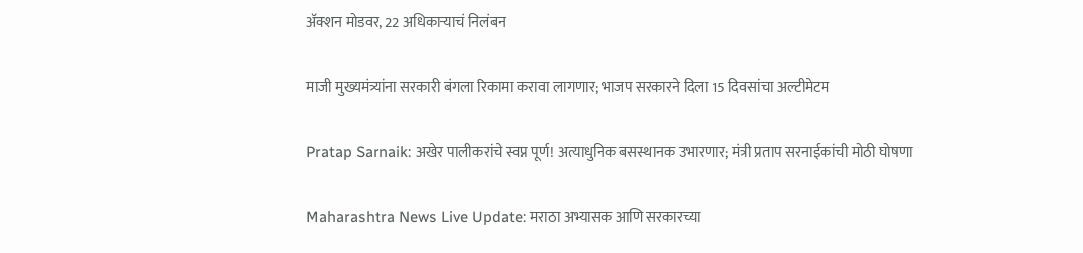अ‍ॅक्शन मोडवर, 22 अधिकाऱ्याचं निलंबन

माजी मुख्यमंत्र्यांना सरकारी बंगला रिकामा करावा लागणार; भाजप सरकारने दिला 15 दिवसांचा अल्टीमेटम

Pratap Sarnaik: अखेर पालीकरांचे स्वप्न पूर्ण! अत्याधुनिक बसस्थानक उभारणार; मंत्री प्रताप सरनाईकांची मोठी घोषणा

Maharashtra News Live Update: मराठा अभ्यासक आणि सरकारच्या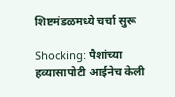शिष्टमंडळमध्ये चर्चा सुरू

Shocking: पैशांच्या हव्यासापोटी आईनेच केली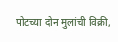पोटच्या दोन मुलांची विक्री,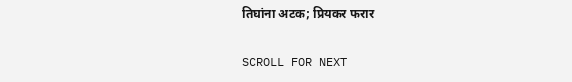तिघांना अटक; प्रियकर फरार

SCROLL FOR NEXT